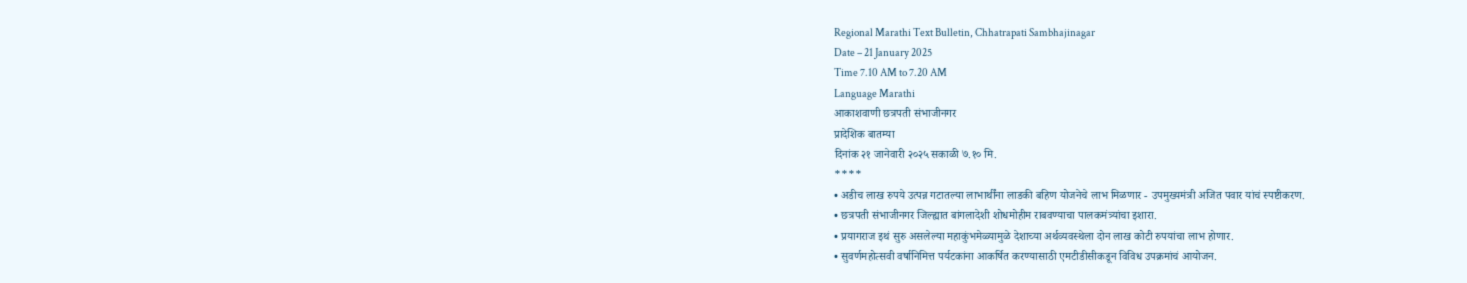Regional Marathi Text Bulletin, Chhatrapati Sambhajinagar
Date – 21 January 2025
Time 7.10 AM to 7.20 AM
Language Marathi
आकाशवाणी छत्रपती संभाजीनगर
प्रादेशिक बातम्या
दिनांक २१ जानेवारी २०२५ सकाळी ७.१० मि.
****
• अडीच लाख रुपये उत्पन्न गटातल्या लाभार्थींना लाडकी बहिण योजनेचे लाभ मिळणार - उपमुख्यमंत्री अजित पवार यांचं स्पष्टीकरण.
• छत्रपती संभाजीनगर जिल्ह्यात बांगलादेशी शोधमोहीम राबवण्याचा पालकमंत्र्यांचा इशारा.
• प्रयागराज इथं सुरु असलेल्या महाकुंभमेळ्यामुळे देशाच्या अर्थव्यवस्थेला दोन लाख कोटी रुपयांचा लाभ होणार.
• सुवर्णमहोत्सवी वर्षानिमित्त पर्यटकांना आकर्षित करण्यासाठी एमटीडीसीकडून विविध उपक्रमांचं आयोजन.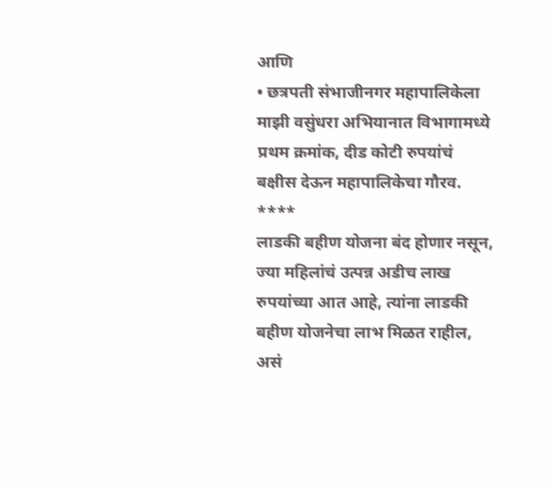आणि
• छत्रपती संभाजीनगर महापालिकेला माझी वसुंधरा अभियानात विभागामध्ये प्रथम क्रमांक, दीड कोटी रुपयांचं बक्षीस देऊन महापालिकेचा गौरव.
****
लाडकी बहीण योजना बंद होणार नसून, ज्या महिलांचं उत्पन्न अडीच लाख रुपयांच्या आत आहे, त्यांना लाडकी बहीण योजनेचा लाभ मिळत राहील, असं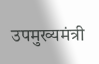उपमुख्यमंत्री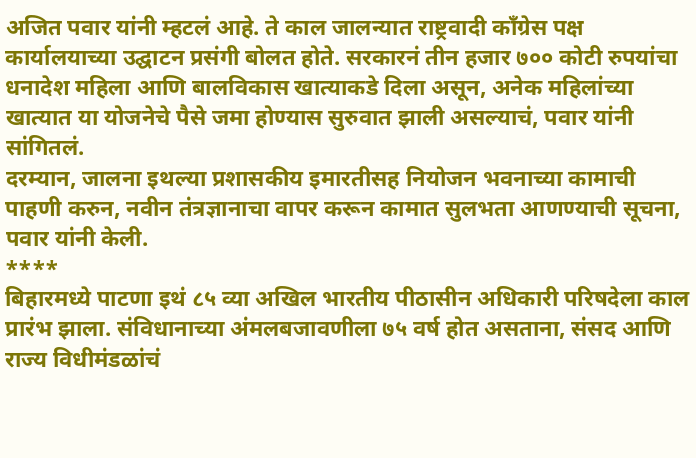अजित पवार यांनी म्हटलं आहे. ते काल जालन्यात राष्ट्रवादी काँग्रेस पक्ष कार्यालयाच्या उद्घाटन प्रसंगी बोलत होते. सरकारनं तीन हजार ७०० कोटी रुपयांचा धनादेश महिला आणि बालविकास खात्याकडे दिला असून, अनेक महिलांच्या खात्यात या योजनेचे पैसे जमा होण्यास सुरुवात झाली असल्याचं, पवार यांनी सांगितलं.
दरम्यान, जालना इथल्या प्रशासकीय इमारतीसह नियोजन भवनाच्या कामाची पाहणी करुन, नवीन तंत्रज्ञानाचा वापर करून कामात सुलभता आणण्याची सूचना, पवार यांनी केली.
****
बिहारमध्ये पाटणा इथं ८५ व्या अखिल भारतीय पीठासीन अधिकारी परिषदेला काल प्रारंभ झाला. संविधानाच्या अंमलबजावणीला ७५ वर्ष होत असताना, संसद आणि राज्य विधीमंडळांचं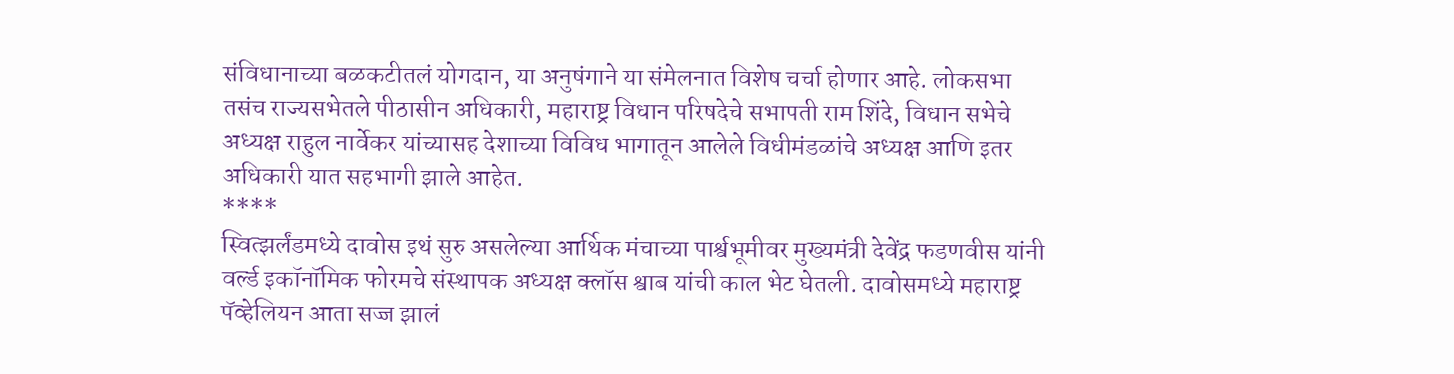संविधानाच्या बळकटीतलं योगदान, या अनुषंगाने या संमेलनात विशेष चर्चा होणार आहे. लोकसभा तसंच राज्यसभेतले पीठासीन अधिकारी, महाराष्ट्र विधान परिषदेचे सभापती राम शिंदे, विधान सभेचे अध्यक्ष राहुल नार्वेकर यांच्यासह देशाच्या विविध भागातून आलेले विधीमंडळांचे अध्यक्ष आणि इतर अधिकारी यात सहभागी झाले आहेत.
****
स्वित्झर्लंडमध्ये दावोस इथं सुरु असलेल्या आर्थिक मंचाच्या पार्श्वभूमीवर मुख्यमंत्री देवेंद्र फडणवीस यांनी वर्ल्ड इकॉनॉमिक फोरमचे संस्थापक अध्यक्ष क्लॉस श्वाब यांची काल भेट घेतली. दावोसमध्ये महाराष्ट्र पॅव्हेलियन आता सज्ज झालं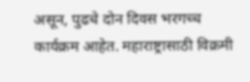असून, पुढचे दोन दिवस भरगच्च कार्यक्रम आहेत. महाराष्ट्रासाठी विक्रमी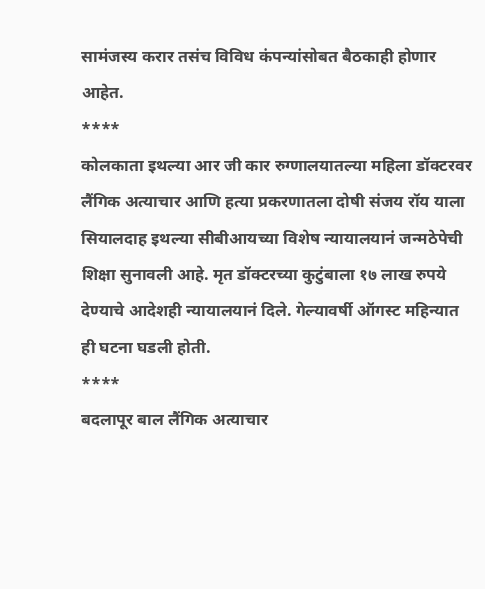सामंजस्य करार तसंच विविध कंपन्यांसोबत बैठकाही होणार आहेत.
****
कोलकाता इथल्या आर जी कार रुग्णालयातल्या महिला डॉक्टरवर लैंगिक अत्याचार आणि हत्या प्रकरणातला दोषी संजय रॉय याला सियालदाह इथल्या सीबीआयच्या विशेष न्यायालयानं जन्मठेपेची शिक्षा सुनावली आहे. मृत डॉक्टरच्या कुटुंबाला १७ लाख रुपये देण्याचे आदेशही न्यायालयानं दिले. गेल्यावर्षी ऑगस्ट महिन्यात ही घटना घडली होती.
****
बदलापूर बाल लैंगिक अत्याचार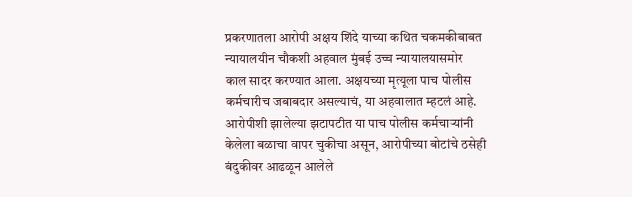प्रकरणातला आरोपी अक्षय शिंदे याच्या कथित चकमकीबाबत न्यायालयीन चौकशी अहवाल मुंबई उच्च न्यायालयासमोर काल सादर करण्यात आला. अक्षयच्या मृत्यूला पाच पोलीस कर्मचारीच जबाबदार असल्याचं, या अहवालात म्हटलं आहे. आरोपीशी झालेल्या झटापटीत या पाच पोलीस कर्मचाऱ्यांनी केलेला बळाचा वापर चुकीचा असून, आरोपीच्या बोटांचे ठसेही बंदुकीवर आढळून आलेले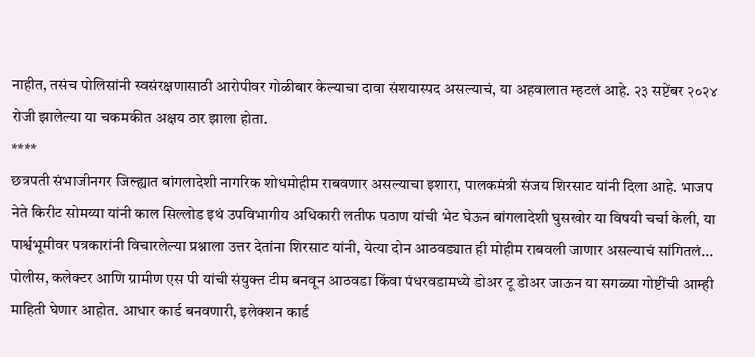नाहीत, तसंच पोलिसांनी स्वसंरक्षणासाठी आरोपीवर गोळीबार केल्याचा दावा संशयास्पद असल्याचं, या अहवालात म्हटलं आहे. २३ सप्टेंबर २०२४ रोजी झालेल्या या चकमकीत अक्षय ठार झाला होता.
****
छत्रपती संभाजीनगर जिल्ह्यात बांगलादेशी नागरिक शोधमोहीम राबवणार असल्याचा इशारा, पालकमंत्री संजय शिरसाट यांनी दिला आहे. भाजप नेते किरीट सोमय्या यांनी काल सिल्लोड इथं उपविभागीय अधिकारी लतीफ पठाण यांची भेट घेऊन बांगलादेशी घुसखोर या विषयी चर्चा केली, या पार्श्वभूमीवर पत्रकारांनी विचारलेल्या प्रश्नाला उत्तर देतांना शिरसाट यांनी, येत्या दोन आठवड्यात ही मोहीम राबवली जाणार असल्याचं सांगितलं...
पोलीस, कलेक्टर आणि ग्रामीण एस पी यांची संयुक्त टीम बनवून आठवडा किंवा पंधरवडामध्ये डोअर टू डोअर जाऊन या सगळ्या गोष्टींची आम्ही माहिती घेणार आहोत. आधार कार्ड बनवणारी, इलेक्शन कार्ड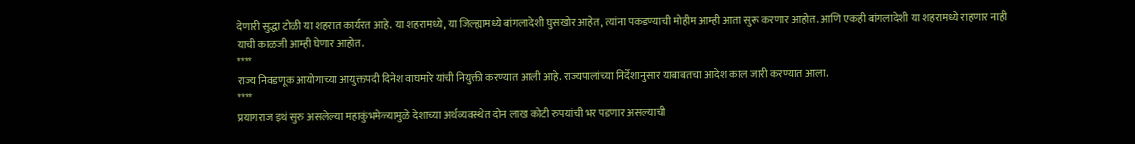देणारी सुद्धा टोळी या शहरात कार्यरत आहे. या शहरामध्ये, या जिल्ह्यामध्ये बांगलादेशी घुसखोर आहेत, त्यांना पकडण्याची मोहीम आम्ही आता सुरू करणार आहोत. आणि एकही बांगलादेशी या शहरामध्ये राहणार नाही याची काळजी आम्ही घेणार आहोत.
****
राज्य निवडणूक आयोगाच्या आयुक्तपदी दिनेश वाघमारे यांची नियुक्ती करण्यात आली आहे. राज्यपालांच्या निर्देशानुसार याबाबतचा आदेश काल जारी करण्यात आला.
****
प्रयागराज इथं सुरु असलेल्या महाकुंभमेळ्यामुळे देशाच्या अर्थव्यवस्थेत दोन लाख कोटी रुपयांची भर पडणार असल्याची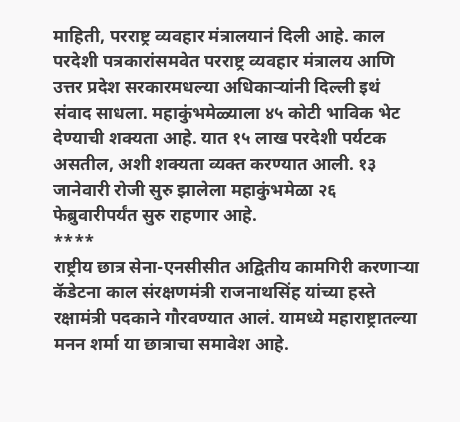माहिती, परराष्ट्र व्यवहार मंत्रालयानं दिली आहे. काल परदेशी पत्रकारांसमवेत परराष्ट्र व्यवहार मंत्रालय आणि उत्तर प्रदेश सरकारमधल्या अधिकाऱ्यांनी दिल्ली इथं संवाद साधला. महाकुंभमेळ्याला ४५ कोटी भाविक भेट देण्याची शक्यता आहे. यात १५ लाख परदेशी पर्यटक असतील, अशी शक्यता व्यक्त करण्यात आली. १३ जानेवारी रोजी सुरु झालेला महाकुंभमेळा २६ फेब्रुवारीपर्यंत सुरु राहणार आहे.
****
राष्ट्रीय छात्र सेना-एनसीसीत अद्वितीय कामगिरी करणाऱ्या कॅडेटना काल संरक्षणमंत्री राजनाथसिंह यांच्या हस्ते रक्षामंत्री पदकाने गौरवण्यात आलं. यामध्ये महाराष्ट्रातल्या मनन शर्मा या छात्राचा समावेश आहे.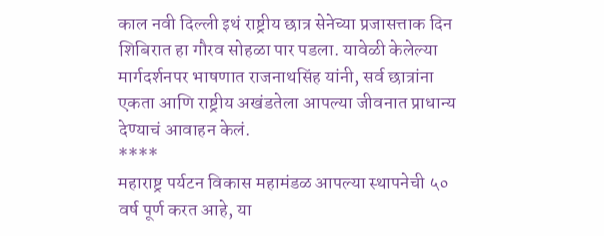काल नवी दिल्ली इथं राष्ट्रीय छात्र सेनेच्या प्रजासत्ताक दिन शिबिरात हा गौरव सोहळा पार पडला. यावेळी केलेल्या मार्गदर्शनपर भाषणात राजनाथसिंह यांनी, सर्व छात्रांना एकता आणि राष्ट्रीय अखंडतेला आपल्या जीवनात प्राधान्य देण्याचं आवाहन केलं.
****
महाराष्ट्र पर्यटन विकास महामंडळ आपल्या स्थापनेची ५० वर्ष पूर्ण करत आहे, या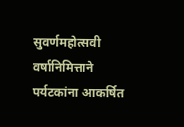सुवर्णमहोत्सवी वर्षानिमित्ताने पर्यटकांना आकर्षित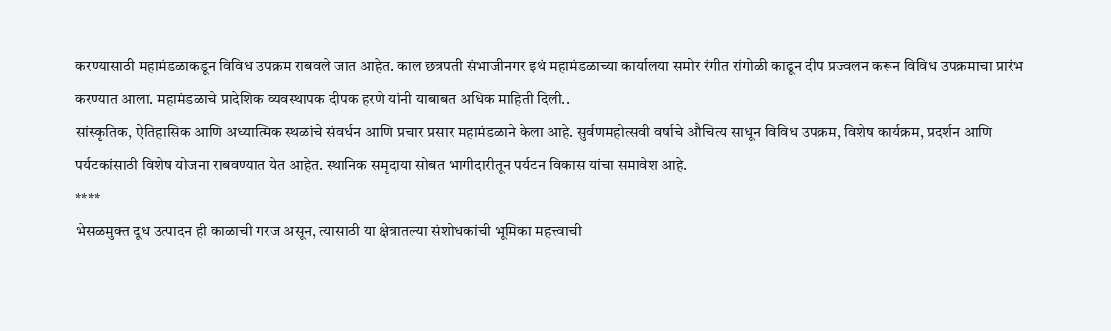करण्यासाठी महामंडळाकडून विविध उपक्रम राबवले जात आहेत. काल छत्रपती संभाजीनगर इथं महामंडळाच्या कार्यालया समोर रंगीत रांगोळी काढून दीप प्रज्वलन करून विविध उपक्रमाचा प्रारंभ करण्यात आला. महामंडळाचे प्रादेशिक व्यवस्थापक दीपक हरणे यांनी याबाबत अधिक माहिती दिली..
सांस्कृतिक, ऐतिहासिक आणि अध्यात्मिक स्थळांचे संवर्धन आणि प्रचार प्रसार महामंडळाने केला आहे. सुर्वणमहोत्सवी वर्षाचे औचित्य साधून विविध उपक्रम, विशेष कार्यक्रम, प्रदर्शन आणि पर्यटकांसाठी विशेष योजना राबवण्यात येत आहेत. स्थानिक समृदाया सोबत भागीदारीतून पर्यटन विकास यांचा समावेश आहे.
****
भेसळमुक्त दूध उत्पादन ही काळाची गरज असून, त्यासाठी या क्षेत्रातल्या संशोधकांची भूमिका महत्त्वाची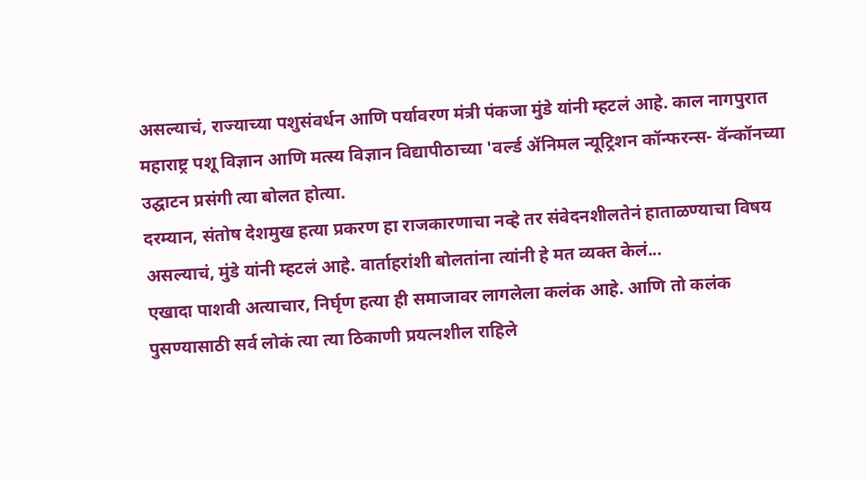असल्याचं, राज्याच्या पशुसंवर्धन आणि पर्यावरण मंत्री पंकजा मुंडे यांनी म्हटलं आहे. काल नागपुरात महाराष्ट्र पशू विज्ञान आणि मत्स्य विज्ञान विद्यापीठाच्या 'वर्ल्ड ॲनिमल न्यूट्रिशन कॉन्फरन्स- वॅन्कॉनच्या उद्घाटन प्रसंगी त्या बोलत होत्या.
दरम्यान, संतोष देशमुख हत्या प्रकरण हा राजकारणाचा नव्हे तर संवेदनशीलतेनं हाताळण्याचा विषय असल्याचं, मुंडे यांनी म्हटलं आहे. वार्ताहरांशी बोलतांना त्यांनी हे मत व्यक्त केलं...
एखादा पाशवी अत्याचार, निर्घृण हत्या ही समाजावर लागलेला कलंक आहे. आणि तो कलंक पुसण्यासाठी सर्व लोकं त्या त्या ठिकाणी प्रयत्नशील राहिले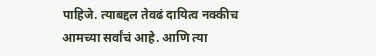पाहिजे. त्याबद्दल तेवढं दायित्व नक्कीच आमच्या सर्वांचं आहे. आणि त्या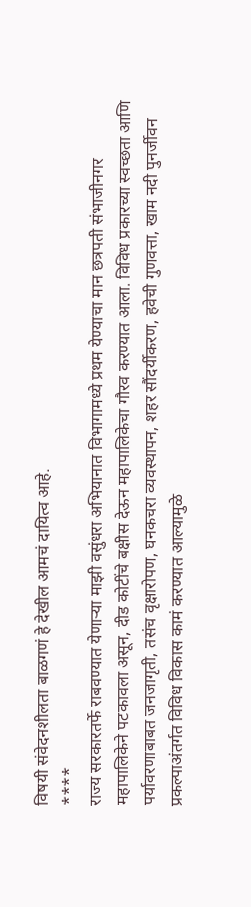विषयी संवेदनशीलता बाळगणं हे देखील आमचं दायित्व आहे.
****
राज्य सरकारतर्फे राबवण्यात येणाऱ्या माझी वसुंधरा अभियानात विभागामध्ये प्रथम येण्याचा मान छत्रपती संभाजीनगर महापालिकेने पटकावला असून, दीड कोटींचे बक्षीस देऊन महापालिकेचा गौरव करण्यात आला. विविध प्रकारच्या स्वच्छता आणि पर्यावरणाबाबत जनजागृती, तसंच वृक्षारोपण, घनकचरा व्यवस्थापन, शहर सौंदर्यीकरण, हवेची गुणवत्ता, खाम नदी पुनर्जीवन प्रकल्पाअंतर्गत विविध विकास कामं करण्यात आल्यामुळे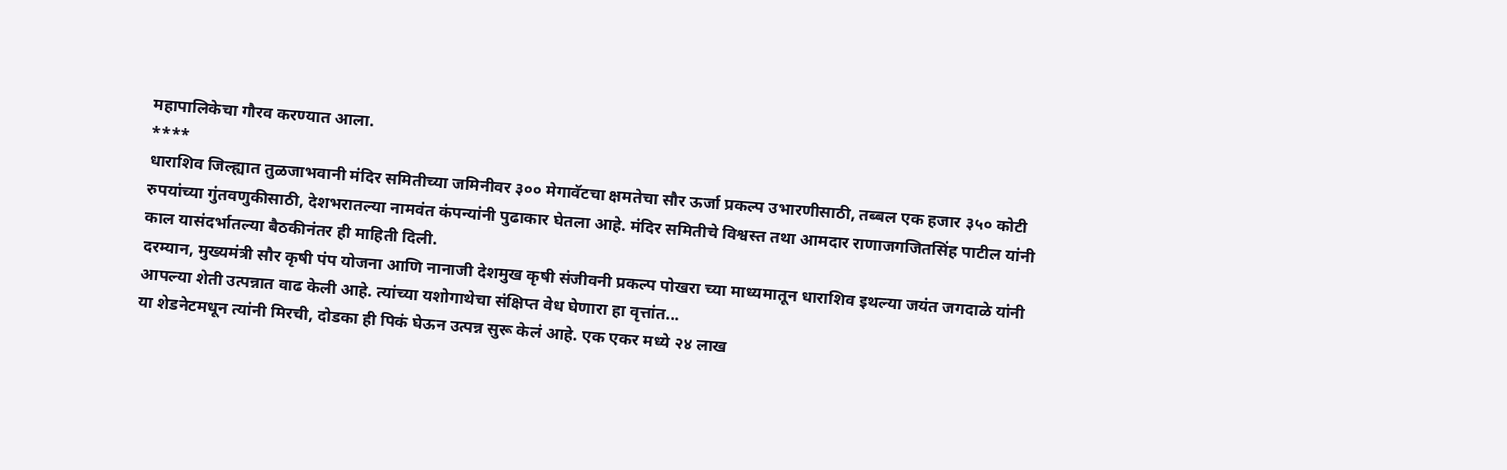महापालिकेचा गौरव करण्यात आला.
****
धाराशिव जिल्ह्यात तुळजाभवानी मंदिर समितीच्या जमिनीवर ३०० मेगावॅटचा क्षमतेचा सौर ऊर्जा प्रकल्प उभारणीसाठी, तब्बल एक हजार ३५० कोटी रुपयांच्या गुंतवणुकीसाठी, देशभरातल्या नामवंत कंपन्यांनी पुढाकार घेतला आहे. मंदिर समितीचे विश्वस्त तथा आमदार राणाजगजितसिंह पाटील यांनी काल यासंदर्भातल्या बैठकीनंतर ही माहिती दिली.
दरम्यान, मुख्यमंत्री सौर कृषी पंप योजना आणि नानाजी देशमुख कृषी संजीवनी प्रकल्प पोखरा च्या माध्यमातून धाराशिव इथल्या जयंत जगदाळे यांनी आपल्या शेती उत्पन्नात वाढ केली आहे. त्यांच्या यशोगाथेचा संक्षिप्त वेध घेणारा हा वृत्तांत...
या शेडनेटमधून त्यांनी मिरची, दोडका ही पिकं घेऊन उत्पन्न सुरू केलं आहे. एक एकर मध्ये २४ लाख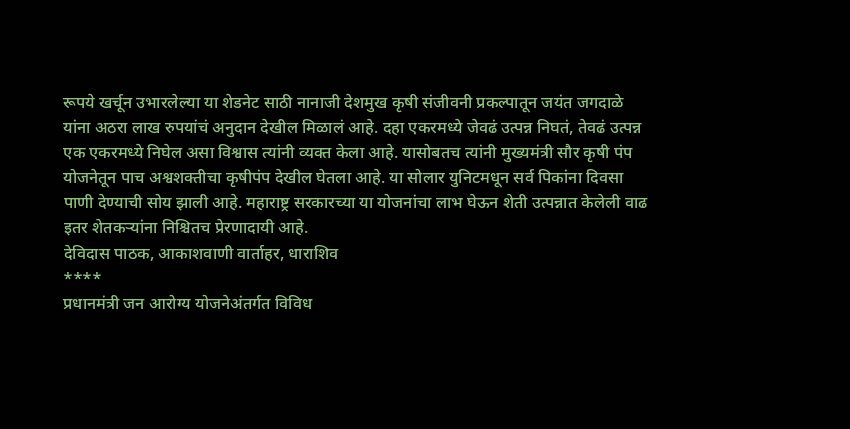रूपये खर्चून उभारलेल्या या शेडनेट साठी नानाजी देशमुख कृषी संजीवनी प्रकल्पातून जयंत जगदाळे यांना अठरा लाख रुपयांचं अनुदान देखील मिळालं आहे. दहा एकरमध्ये जेवढं उत्पन्न निघतं, तेवढं उत्पन्न एक एकरमध्ये निघेल असा विश्वास त्यांनी व्यक्त केला आहे. यासोबतच त्यांनी मुख्यमंत्री सौर कृषी पंप योजनेतून पाच अश्वशक्तीचा कृषीपंप देखील घेतला आहे. या सोलार युनिटमधून सर्व पिकांना दिवसा पाणी देण्याची सोय झाली आहे. महाराष्ट्र सरकारच्या या योजनांचा लाभ घेऊन शेती उत्पन्नात केलेली वाढ इतर शेतकऱ्यांना निश्चितच प्रेरणादायी आहे.
देविदास पाठक, आकाशवाणी वार्ताहर, धाराशिव
****
प्रधानमंत्री जन आरोग्य योजनेअंतर्गत विविध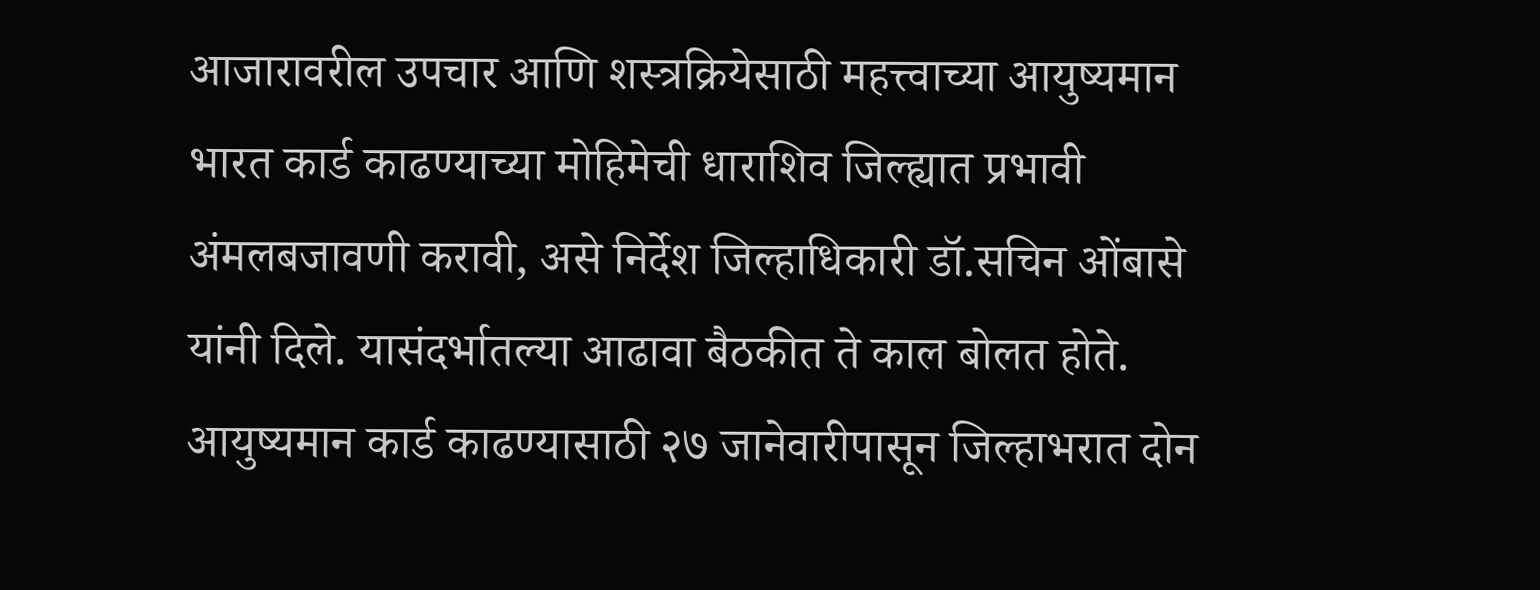आजारावरील उपचार आणि शस्त्रक्रियेसाठी महत्त्वाच्या आयुष्यमान भारत कार्ड काढण्याच्या मोहिमेची धाराशिव जिल्ह्यात प्रभावी अंमलबजावणी करावी, असे निर्देश जिल्हाधिकारी डॉ.सचिन ओंबासे यांनी दिले. यासंदर्भातल्या आढावा बैठकीत ते काल बोलत होते. आयुष्यमान कार्ड काढण्यासाठी २७ जानेवारीपासून जिल्हाभरात दोन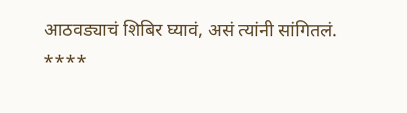आठवड्याचं शिबिर घ्यावं, असं त्यांनी सांगितलं.
****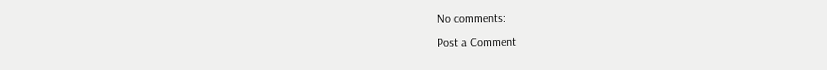No comments:
Post a Comment